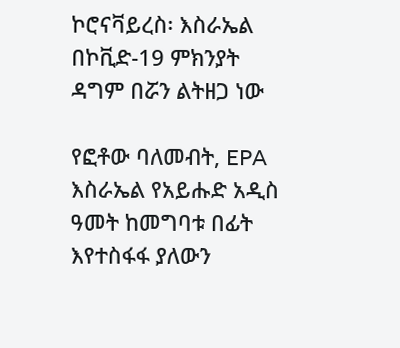ኮሮናቫይረስ፡ እስራኤል በኮቪድ-19 ምክንያት ዳግም በሯን ልትዘጋ ነው

የፎቶው ባለመብት, EPA
እስራኤል የአይሑድ አዲስ ዓመት ከመግባቱ በፊት እየተስፋፋ ያለውን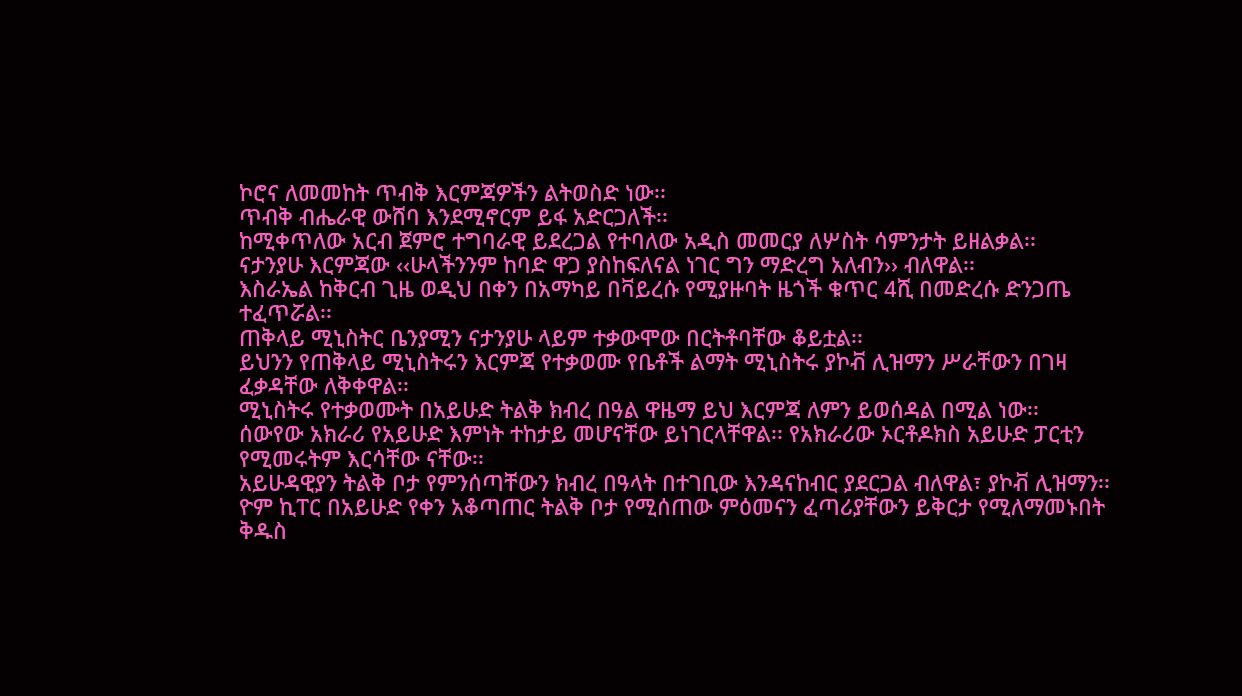ኮሮና ለመመከት ጥብቅ እርምጃዎችን ልትወስድ ነው፡፡
ጥብቅ ብሔራዊ ውሸባ እንደሚኖርም ይፋ አድርጋለች፡፡
ከሚቀጥለው አርብ ጀምሮ ተግባራዊ ይደረጋል የተባለው አዲስ መመርያ ለሦስት ሳምንታት ይዘልቃል፡፡
ናታንያሁ እርምጃው ‹‹ሁላችንንም ከባድ ዋጋ ያስከፍለናል ነገር ግን ማድረግ አለብን›› ብለዋል፡፡
እስራኤል ከቅርብ ጊዜ ወዲህ በቀን በአማካይ በቫይረሱ የሚያዙባት ዜጎች ቁጥር 4ሺ በመድረሱ ድንጋጤ ተፈጥሯል፡፡
ጠቅላይ ሚኒስትር ቤንያሚን ናታንያሁ ላይም ተቃውሞው በርትቶባቸው ቆይቷል፡፡
ይህንን የጠቅላይ ሚኒስትሩን እርምጃ የተቃወሙ የቤቶች ልማት ሚኒስትሩ ያኮቭ ሊዝማን ሥራቸውን በገዛ ፈቃዳቸው ለቅቀዋል፡፡
ሚኒስትሩ የተቃወሙት በአይሁድ ትልቅ ክብረ በዓል ዋዜማ ይህ እርምጃ ለምን ይወሰዳል በሚል ነው፡፡
ሰውየው አክራሪ የአይሁድ እምነት ተከታይ መሆናቸው ይነገርላቸዋል፡፡ የአክራሪው ኦርቶዶክስ አይሁድ ፓርቲን የሚመሩትም እርሳቸው ናቸው፡፡
አይሁዳዊያን ትልቅ ቦታ የምንሰጣቸውን ክብረ በዓላት በተገቢው እንዳናከብር ያደርጋል ብለዋል፣ ያኮቭ ሊዝማን፡፡
ዮም ኪፐር በአይሁድ የቀን አቆጣጠር ትልቅ ቦታ የሚሰጠው ምዕመናን ፈጣሪያቸውን ይቅርታ የሚለማመኑበት ቅዱስ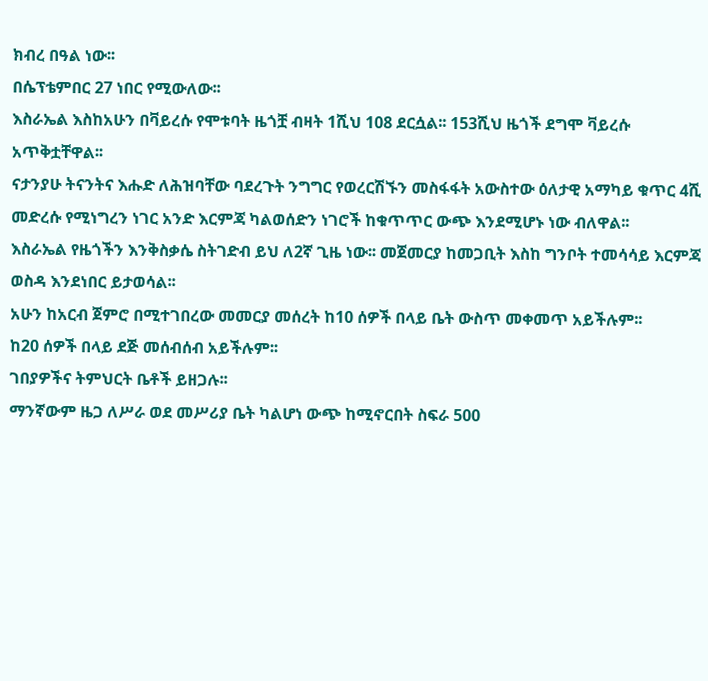ክብረ በዓል ነው፡፡
በሴፕቴምበር 27 ነበር የሚውለው፡፡
እስራኤል እስከአሁን በቫይረሱ የሞቱባት ዜጎቿ ብዛት 1ሺህ 108 ደርሷል፡፡ 153ሺህ ዜጎች ደግሞ ቫይረሱ አጥቅቷቸዋል፡፡
ናታንያሁ ትናንትና እሑድ ለሕዝባቸው ባደረጉት ንግግር የወረርሽኙን መስፋፋት አውስተው ዕለታዊ አማካይ ቁጥር 4ሺ መድረሱ የሚነግረን ነገር አንድ እርምጃ ካልወሰድን ነገሮች ከቁጥጥር ውጭ እንደሚሆኑ ነው ብለዋል፡፡
እስራኤል የዜጎችን እንቅስቃሴ ስትገድብ ይህ ለ2ኛ ጊዜ ነው፡፡ መጀመርያ ከመጋቢት እስከ ግንቦት ተመሳሳይ እርምጃ ወስዳ እንደነበር ይታወሳል፡፡
አሁን ከአርብ ጀምሮ በሚተገበረው መመርያ መሰረት ከ10 ሰዎች በላይ ቤት ውስጥ መቀመጥ አይችሉም፡፡
ከ20 ሰዎች በላይ ደጅ መሰብሰብ አይችሉም፡፡
ገበያዎችና ትምህርት ቤቶች ይዘጋሉ፡፡
ማንኛውም ዜጋ ለሥራ ወደ መሥሪያ ቤት ካልሆነ ውጭ ከሚኖርበት ስፍራ 500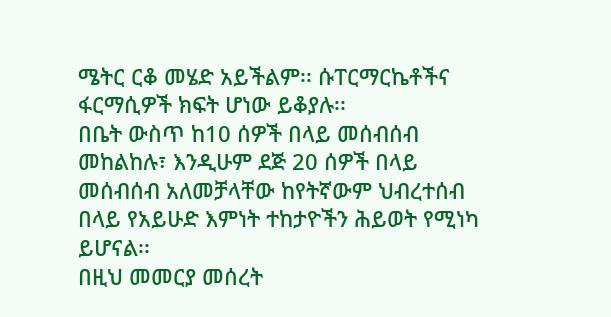ሜትር ርቆ መሄድ አይችልም፡፡ ሱፐርማርኬቶችና ፋርማሲዎች ክፍት ሆነው ይቆያሉ፡፡
በቤት ውስጥ ከ10 ሰዎች በላይ መሰብሰብ መከልከሉ፣ እንዲሁም ደጅ 20 ሰዎች በላይ መሰብሰብ አለመቻላቸው ከየትኛውም ህብረተሰብ በላይ የአይሁድ እምነት ተከታዮችን ሕይወት የሚነካ ይሆናል፡፡
በዚህ መመርያ መሰረት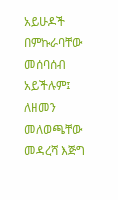አይሁዶች በምኩራባቸው መሰባሰብ አይችሉም፤ ለዘመን መለወጫቸው መዳረሻ እጅግ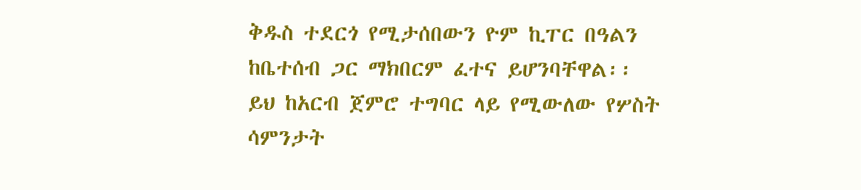ቅዱስ ተደርጎ የሚታሰበውን ዮም ኪፐር በዓልን ከቤተሰብ ጋር ማክበርም ፈተና ይሆንባቸዋል፡፡
ይህ ከአርብ ጀምሮ ተግባር ላይ የሚውለው የሦስት ሳምንታት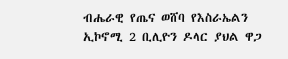ብሔራዊ የጤና ወሸባ የእስራኤልን ኢኮኖሚ 2 ቢሊዮን ዶላር ያህል ዋጋ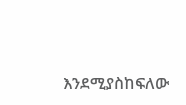እንደሚያስከፍለው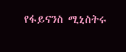የፋይናንስ ሚኒስትሩ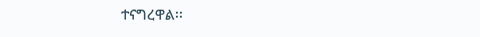ተናግረዋል፡፡